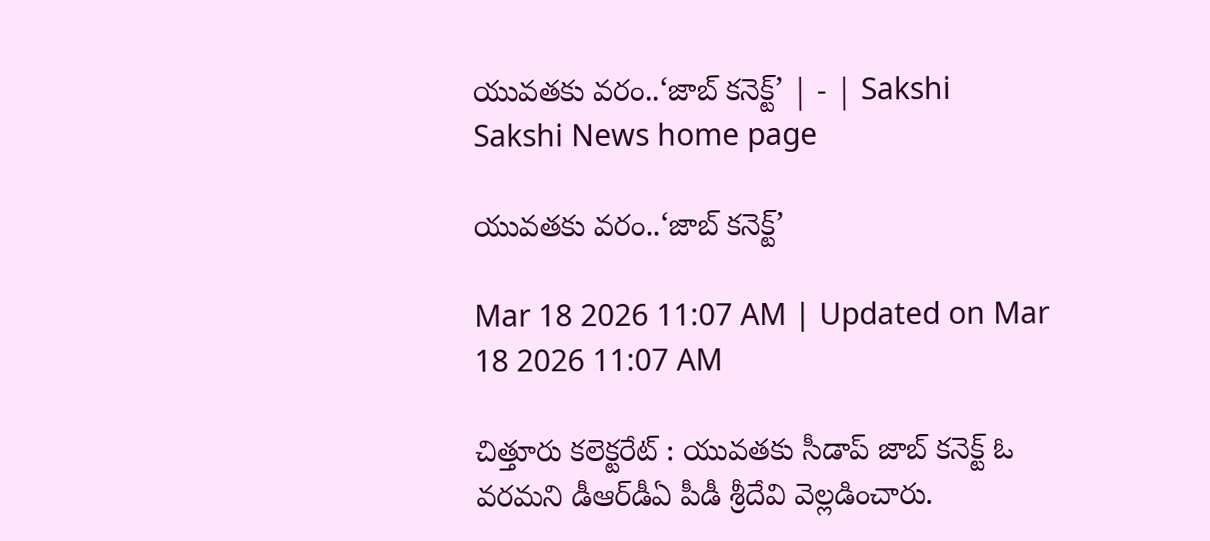యువతకు వరం..‘జాబ్‌ కనెక్ట్‌’ | - | Sakshi
Sakshi News home page

యువతకు వరం..‘జాబ్‌ కనెక్ట్‌’

Mar 18 2026 11:07 AM | Updated on Mar 18 2026 11:07 AM

చిత్తూరు కలెక్టరేట్‌ : యువతకు సీడాప్‌ జాబ్‌ కనెక్ట్‌ ఓ వరమని డీఆర్‌డీఏ పీడీ శ్రీదేవి వెల్లడించారు.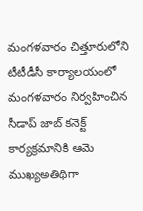మంగళవారం చిత్తూరులోని టీటీడీసీ కార్యాలయంలో మంగళవారం నిర్వహించిన సీడాప్‌ జాబ్‌ కనెక్ట్‌ కార్యక్రమానికి ఆమె ముఖ్యఅతిథిగా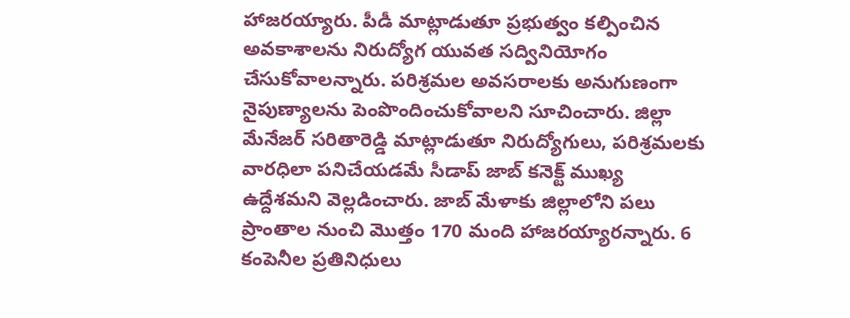హాజరయ్యారు. పీడీ మాట్లాడుతూ ప్రభుత్వం కల్పించిన అవకాశాలను నిరుద్యోగ యువత సద్వినియోగం చేసుకోవాలన్నారు. పరిశ్రమల అవసరాలకు అనుగుణంగా నైపుణ్యాలను పెంపొందించుకోవాలని సూచించారు. జిల్లా మేనేజర్‌ సరితారెడ్డి మాట్లాడుతూ నిరుద్యోగులు, పరిశ్రమలకు వారధిలా పనిచేయడమే సీడాప్‌ జాబ్‌ కనెక్ట్‌ ముఖ్య ఉద్దేశమని వెల్లడించారు. జాబ్‌ మేళాకు జిల్లాలోని పలు ప్రాంతాల నుంచి మొత్తం 170 మంది హాజరయ్యారన్నారు. 6 కంపెనీల ప్రతినిధులు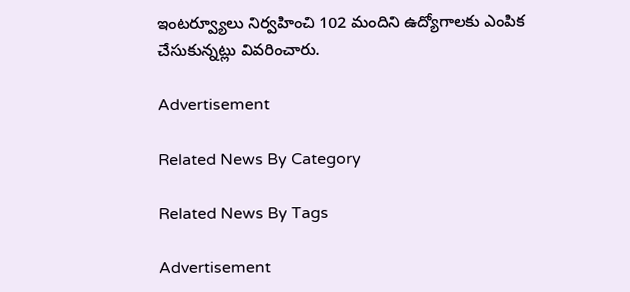ఇంటర్వ్యూలు నిర్వహించి 102 మందిని ఉద్యోగాలకు ఎంపిక చేసుకున్నట్లు వివరించారు.

Advertisement

Related News By Category

Related News By Tags

Advertisement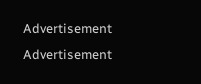Advertisement
Advertisement